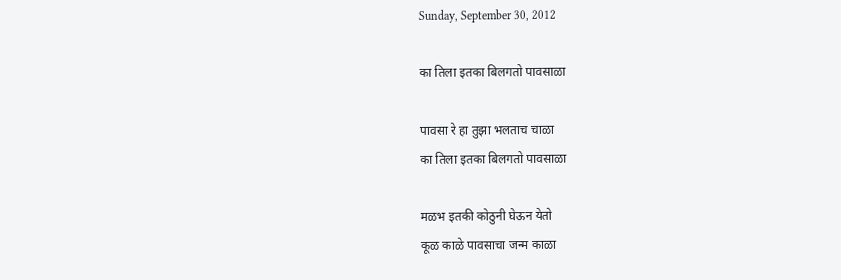Sunday, September 30, 2012

का तिला इतका बिलगतो पावसाळा

पावसा रे हा तुझा भलताच चाळा
का तिला इतका बिलगतो पावसाळा

मळभ इतकी कोठुनी घेऊन येतो
कूळ काळे पावसाचा जन्म काळा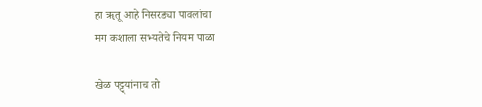हा ॠतू आहे निसरड्या पावलांचा
मग कशाला सभ्यतेचे नियम पाळा

खेळ पट्ट्यांनाच तो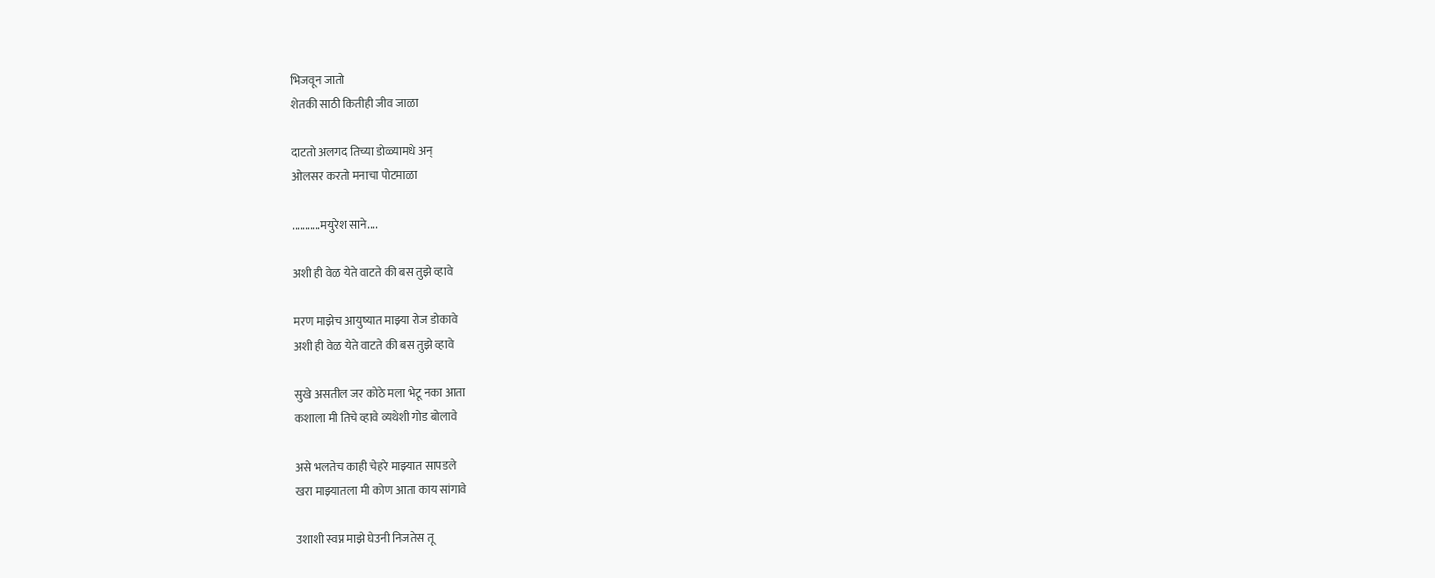भिजवून जातो
शेतकी साठी कितीही जीव जाळा

दाटतो अलगद तिच्या डोळ्यामधे अन्
ओलसर करतो मनाचा पोटमाळा

...........मयुरेश साने....

अशी ही वेळ येते वाटते की बस तुझे व्हावे

मरण माझेच आयुष्यात माझ्या रोज डोकावे
अशी ही वेळ येते वाटते की बस तुझे व्हावे

सुखे असतील जर कोठे मला भेटू नका आता
कशाला मी तिचे व्हावे व्यथेशी गोड बोलावे

असे भलतेच काही चेहरे माझ्यात सापडले
खरा माझ्यातला मी कोण आता काय सांगावे

उशाशी स्वप्न माझे घेउनी निजतेस तू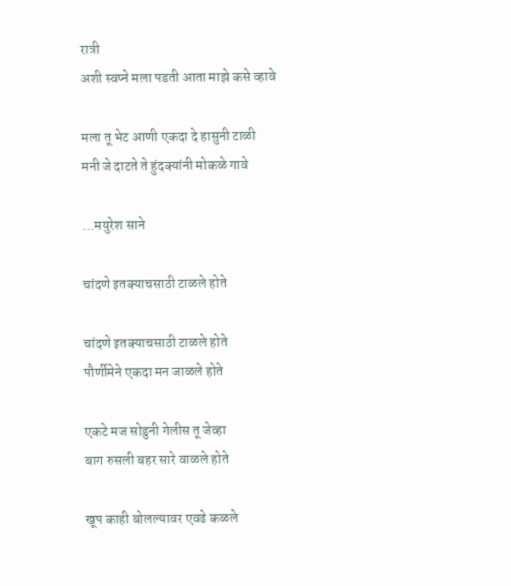रात्री
अशी स्वप्ने मला पडती आता माझे कसे व्हावे

मला तू भेट आणी एकदा दे हासुनी टाळी
मनी जे दाटते ते हुंदक्यांनी मोकळे गावे

...मयुरेश साने

चांदणे इतक्याचसाठी टाळले होते

चांदणे इतक्याचसाठी टाळले होते
पौर्णीमेने एकदा मन जाळले होते

एकटे मज सोडुनी गेलीस तू जेव्हा
बाग रुसली बहर सारे वाळले होते

खूप काही बोलल्यावर एवढे कळले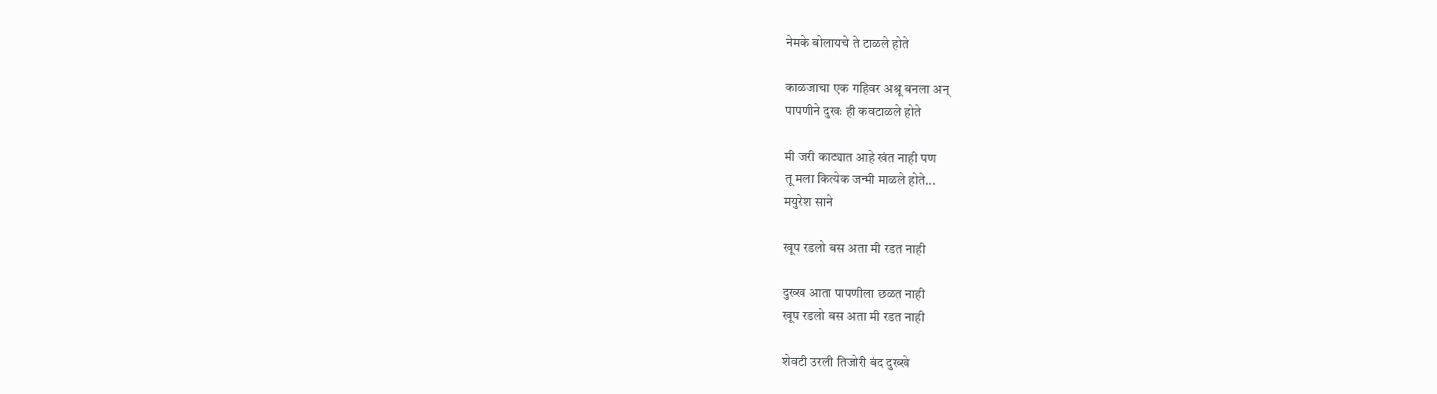नेमके बोलायचे ते टाळले होते

काळजाचा एक गहिवर अश्रू बनला अन्
पापणीने दुखः ही कवटाळले होते

मी जरी काट्यात आहे खंत नाही पण
तू मला कित्येक जन्मी माळले होते...
मयुरेश साने

खूप रडलो बस अता मी रडत नाही

दुख्ख आता पापणीला छळत नाही
खूप रडलो बस अता मी रडत नाही

शेवटी उरली तिजोरी बंद दुख्खे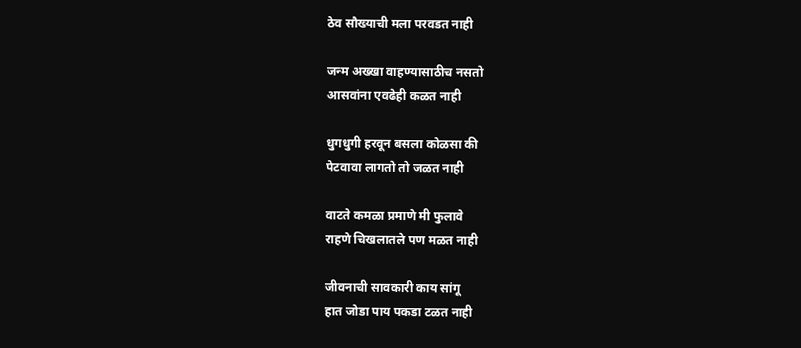ठेव सौख्याची मला परवडत नाही

जन्म अख्खा वाहण्यासाठीच नसतो
आसवांना एवढेही कळत नाही

धुगधुगी हरवून बसला कोळसा की
पेटवावा लागतो तो जळत नाही

वाटते कमळा प्रमाणे मी फुलावे
राहणे चिखलातले पण मळत नाही

जीवनाची सावकारी काय सांगू
हात जोडा पाय पकडा टळत नाही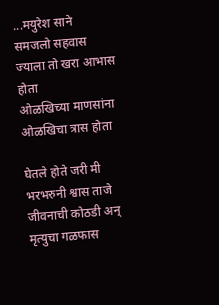...मयुरेश साने
समजलो सहवास ज्याला तो खरा आभास होता
ओळखिच्या माणसांना ओळखिचा त्रास होता

घेतले होते जरी मी भरभरुनी श्वास ताजे
जीवनाची कोठडी अन् मृत्युचा गळफास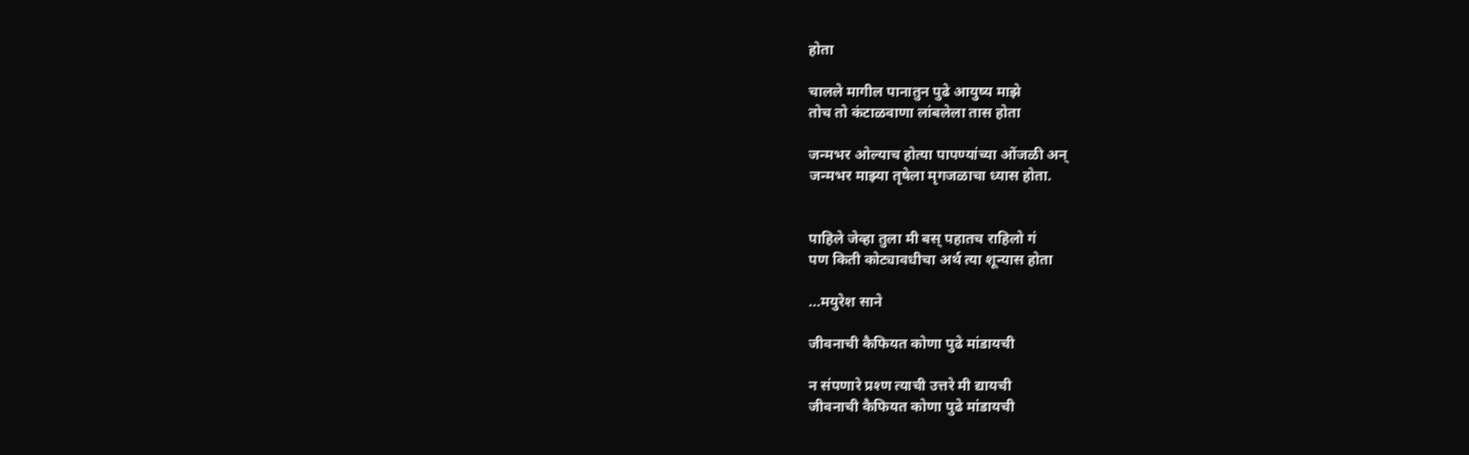होता

चालले मागील पानातुन पुढे आयुष्य माझे
तोच तो कंटाळवाणा लांबलेला तास होता

जन्मभर ओल्याच होत्या पापण्यांच्या ओंजळी अन्
जन्मभर माझ्या तृषेला मृगजळाचा ध्यास होता.


पाहिले जेव्हा तुला मी बस् पहातच राहिलो गं
पण किती कोट्यावधीचा अर्थ त्या शून्यास होता

...मयुरेश साने

जीवनाची कैफियत कोणा पुढे मांडायची

न संपणारे प्रश्ण त्याची उत्तरे मी द्यायची
जीवनाची कैफियत कोणा पुढे मांडायची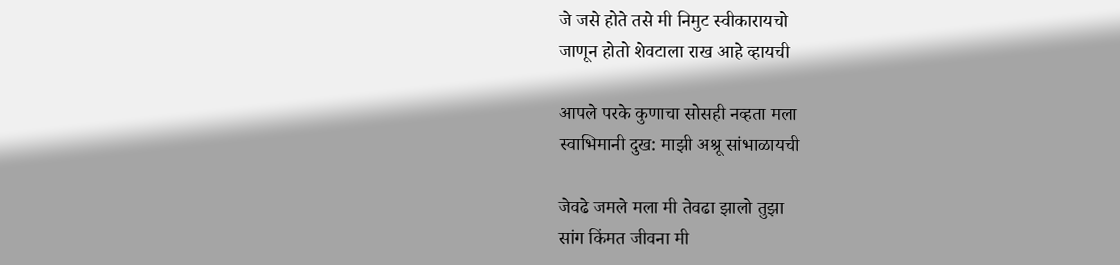जे जसे होते तसे मी निमुट स्वीकारायचो
जाणून होतो शेवटाला राख आहे व्हायची

आपले परके कुणाचा सोसही नव्हता मला
स्वाभिमानी दुख: माझी अश्रू सांभाळायची

जेवढे जमले मला मी तेवढा झालो तुझा
सांग किंमत जीवना मी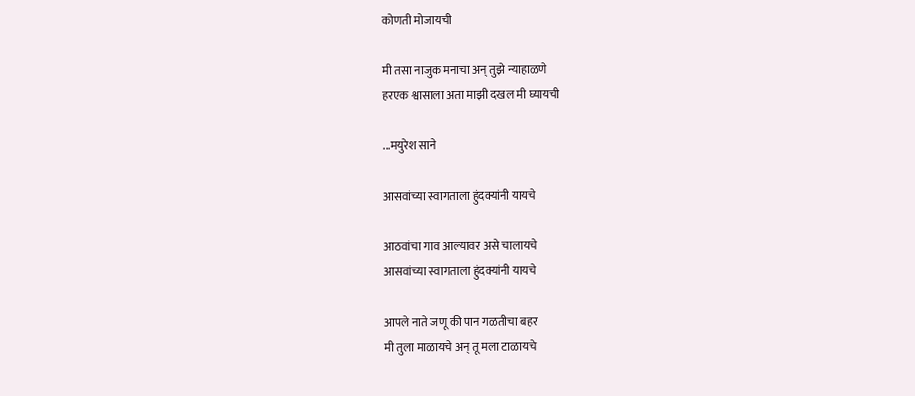कोणती मोजायची

मी तसा नाजुक मनाचा अन् तुझे न्याहाळणे
हरएक श्वासाला अता माझी दखल मी घ्यायची

...मयुरेश साने

आसवांच्या स्वागताला हुंदक्यांनी यायचे

आठवांचा गाव आल्यावर असे चालायचे
आसवांच्या स्वागताला हुंदक्यांनी यायचे

आपले नाते जणू की पान गळतीचा बहर
मी तुला माळायचे अन् तू मला टाळायचे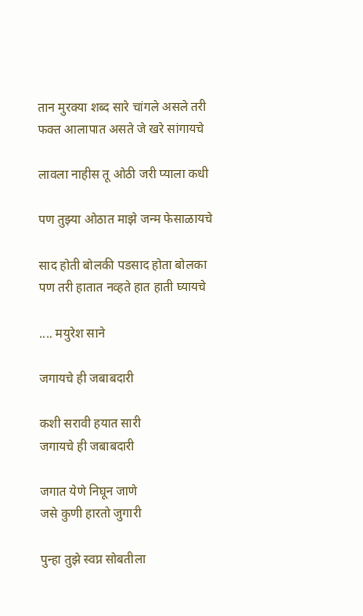तान मुरक्या शब्द सारे चांगले असले तरी
फक्त आलापात असते जे खरे सांगायचे

लावला नाहीस तू ओठी जरी प्याला कधी

पण तुझ्या ओठात माझे जन्म फेसाळायचे

साद होती बोलकी पडसाद होता बोलका
पण तरी हातात नव्हते हात हाती घ्यायचे

.... मयुरेश साने

जगायचे ही जबाबदारी

कशी सरावी हयात सारी
जगायचे ही जबाबदारी

जगात येणे निघून जाणे
जसे कुणी हारतो जुगारी

पुन्हा तुझे स्वप्न सोबतीला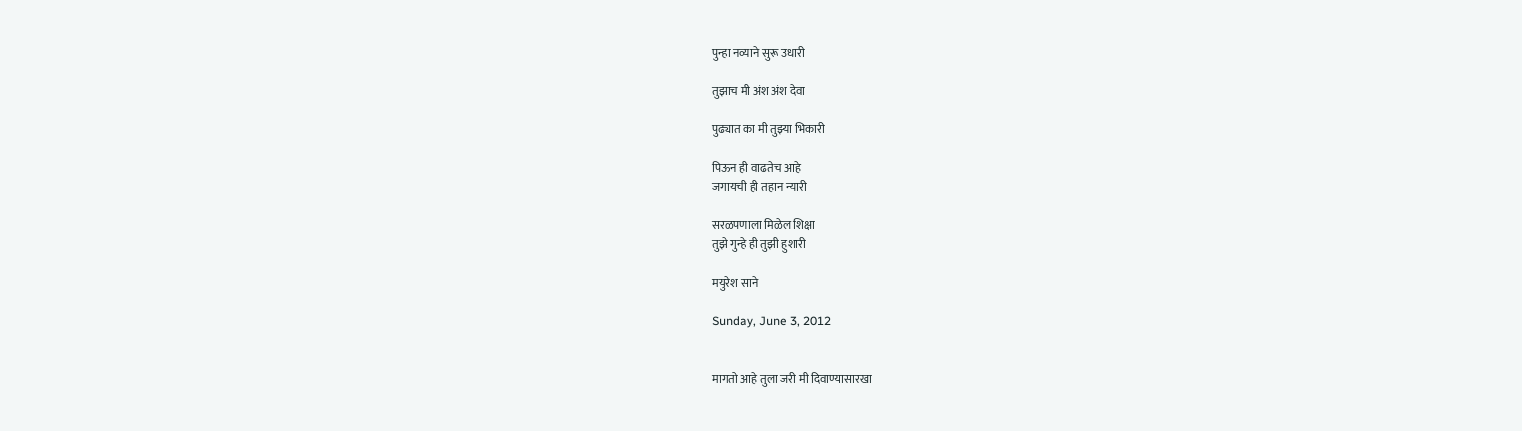पुन्हा नव्याने सुरू उधारी

तुझाच मी अंश अंश देवा

पुढ्यात का मी तुझ्या भिकारी

पिऊन ही वाढतेच आहे
जगायची ही तहान न्यारी

सरळपणाला मिळेल शिक्षा
तुझे गुन्हे ही तुझी हुशारी

मयुरेश साने

Sunday, June 3, 2012


मागतो आहे तुला जरी मी दिवाण्यासारखा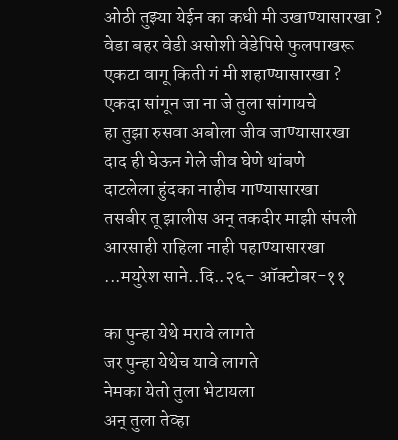ओठी तुझ्या येईन का कधी मी उखाण्यासारखा ?
वेडा बहर वेडी असोशी वेडेपिसे फुलपाखरू
एकटा वागू किती गं मी शहाण्यासारखा ?
एकदा सांगून जा ना जे तुला सांगायचे
हा तुझा रुसवा अबोला जीव जाण्यासारखा
दाद ही घेऊन गेले जीव घेणे थांबणे
दाटलेला हुंदका नाहीच गाण्यासारखा
तसबीर तू झालीस अन् तकदीर माझी संपली
आरसाही राहिला नाही पहाण्यासारखा
...मयुरेश साने..दि..२६- ऑक्टोबर-११

का पुन्हा येथे मरावे लागते
जर पुन्हा येथेच यावे लागते
नेमका येतो तुला भेटायला
अन् तुला तेव्हा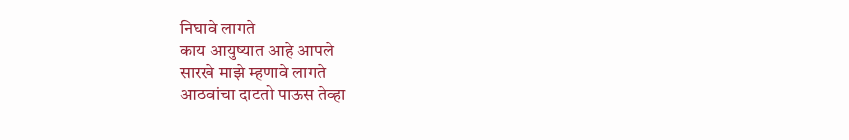निघावे लागते
काय आयुष्यात आहे आपले
सारखे माझे म्हणावे लागते
आठवांचा दाटतो पाऊस तेव्हा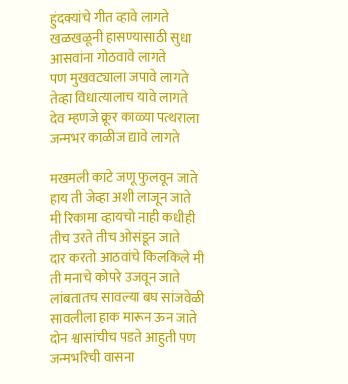हुंदक्यांचे गीत व्हावे लागते
खळखळूनी हासण्यासाठी सुधा
आसवांना गोठवावे लागते
पण मुखवट्याला जपावे लागते
तेव्हा विधात्यालाच यावे लागते
देव म्हणजे क्रूर काळ्या पत्थराला
जन्मभर काळीज द्यावे लागते

मखमली काटे जणू फुलवून जाते
हाय ती जेव्हा अशी लाजून जाते
मी रिकामा व्हायचो नाही कधीही
तीच उरते तीच ओसंडून जाते
दार करतो आठवांचे किलकिले मी
ती मनाचे कोपरे उजवून जाते
लांबतातच सावल्या बघ सांजवेळी
सावलीला हाक मारून ऊन जाते
दोन श्वासांचीच पडते आहुती पण
जन्मभरिची वासना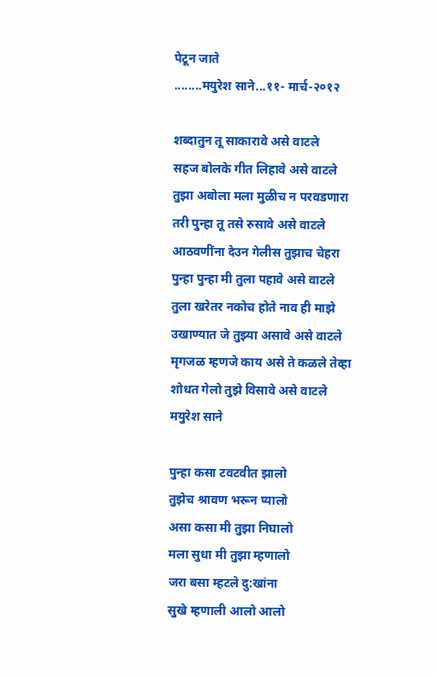पेटून जाते
........मयुरेश साने...११- मार्च-२०१२

शब्दातुन तू साकारावे असे वाटले
सहज बोलके गीत लिहावे असे वाटले
तुझा अबोला मला मुळीच न परवडणारा
तरी पुन्हा तू तसे रुसावे असे वाटले
आठवणींना देउन गेलीस तुझाच चेहरा
पुन्हा पुन्हा मी तुला पहावे असे वाटले
तुला खरेतर नकोच होते नाव ही माझे
उखाण्यात जे तुझ्या असावे असे वाटले
मृगजळ म्हणजे काय असे ते कळले तेव्हा
शोधत गेलो तुझे विसावे असे वाटले
मयुरेश साने

पुन्हा कसा टवटवीत झालो
तुझेच श्रावण भरून प्यालो
असा कसा मी तुझा निघालो
मला सुधा मी तुझा म्हणालो
जरा बसा म्हटले दु:खांना
सुखे म्हणाली आलो आलो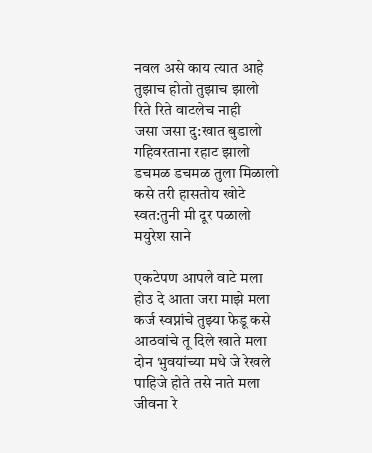नवल असे काय त्यात आहे
तुझाच होतो तुझाच झालो
रिते रिते वाटलेच नाही
जसा जसा दु:खात बुडालो
गहिवरताना रहाट झालो
डचमळ डचमळ तुला मिळालो
कसे तरी हासतोय खोटे
स्वत:तुनी मी दूर पळालो
मयुरेश साने

एकटेपण आपले वाटे मला
होउ दे आता जरा माझे मला
कर्ज स्वप्नांचे तुझ्या फेडू कसे
आठवांचे तू दिले खाते मला
दोन भुवयांच्या मधे जे रेखले
पाहिजे होते तसे नाते मला
जीवना रे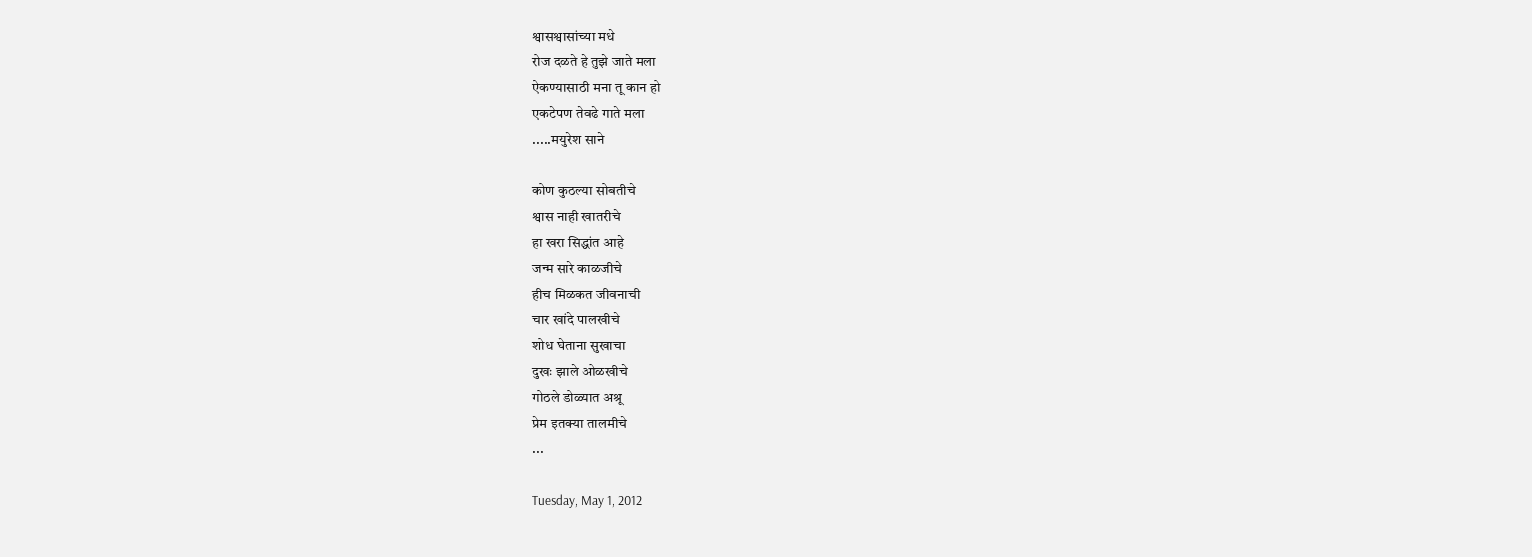श्वासश्वासांच्या मधे
रोज दळते हे तुझे जाते मला
ऐकण्यासाठी मना तू कान हो
एकटेपण तेवढे गाते मला
.....मयुरेश साने

कोण कुठल्या सोबतीचे
श्वास नाही खातरीचे
हा खरा सिद्धांत आहे
जन्म सारे काळजीचे
हीच मिळकत जीवनाची
चार खांदे पालखीचे
शोध घेताना सुखाचा
दुखः झाले ओळखीचे
गोठले डोळ्यात अश्रू
प्रेम इतक्या तालमीचे
...

Tuesday, May 1, 2012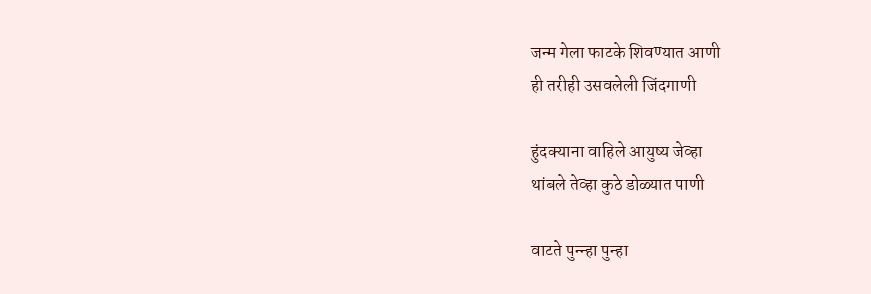जन्म गेला फाटके शिवण्यात आणी
ही तरीही उसवलेली जिंदगाणी

हुंदक्याना वाहिले आयुष्य जेव्हा
थांबले तेव्हा कुठे डोळ्यात पाणी

वाटते पुन्न्हा पुन्हा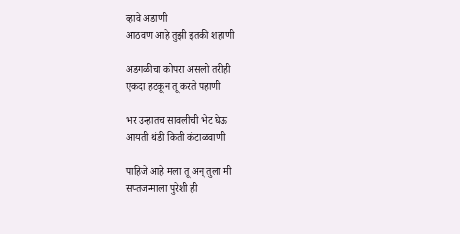व्हावे अडाणी
आठवण आहे तुझी इतकी शहाणी

अडगळीचा कोपरा असलो तरीही
एकदा हटकून तू करते पहाणी

भर उन्हातच सावलीची भेट घेऊ
आयती थंडी किती कंटाळवाणी

पाहिजे आहे मला तू अन् तुला मी
सप्तजन्माला पुरेशी ही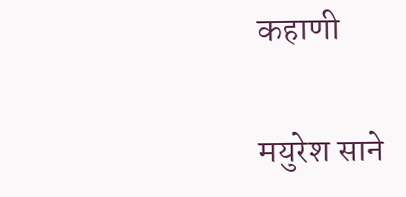कहाणी

मयुरेश साने